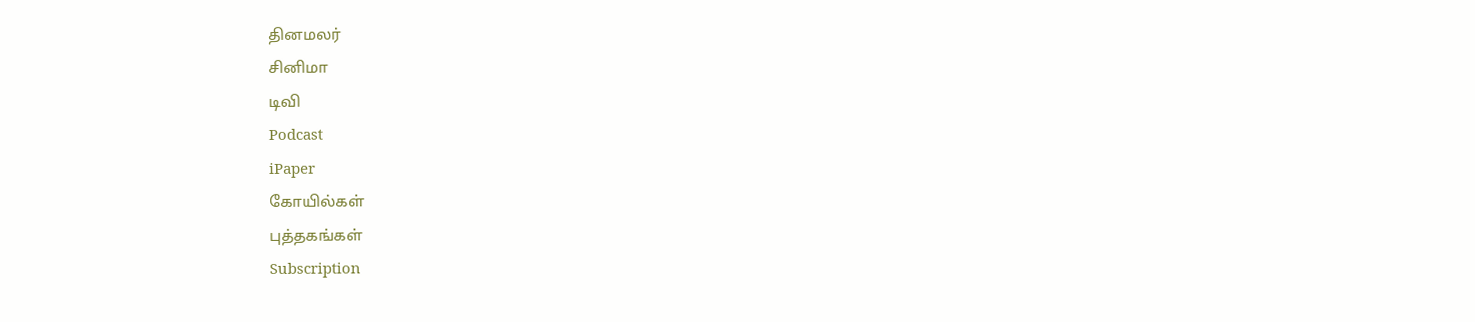தினமலர்
சினிமா
டிவி
Podcast
iPaper
கோயில்கள்
புத்தகங்கள்
Subscription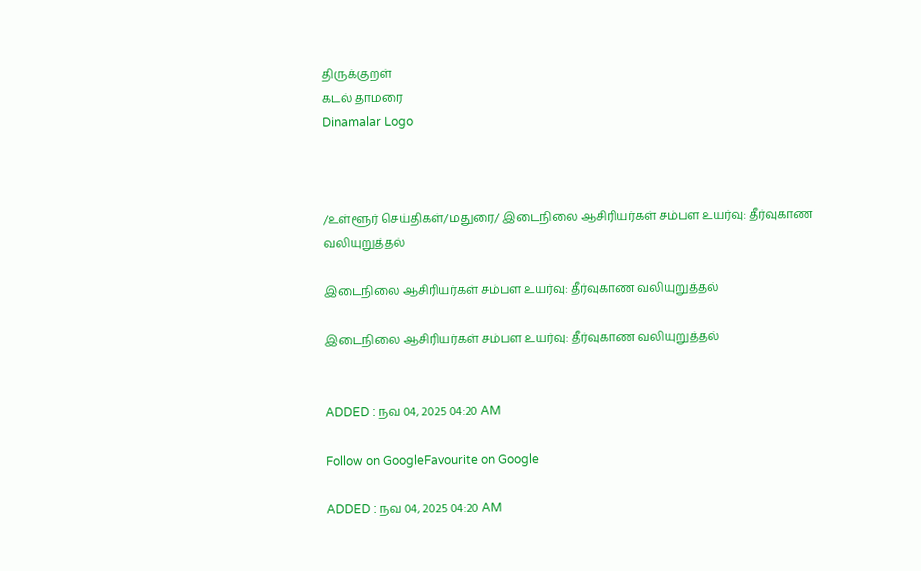திருக்குறள்
கடல் தாமரை
Dinamalar Logo



/உள்ளூர் செய்திகள்/மதுரை/ இடைநிலை ஆசிரியர்கள் சம்பள உயர்வு: தீர்வுகாண வலியுறுத்தல்

இடைநிலை ஆசிரியர்கள் சம்பள உயர்வு: தீர்வுகாண வலியுறுத்தல்

இடைநிலை ஆசிரியர்கள் சம்பள உயர்வு: தீர்வுகாண வலியுறுத்தல்


ADDED : நவ 04, 2025 04:20 AM

Follow on GoogleFavourite on Google

ADDED : நவ 04, 2025 04:20 AM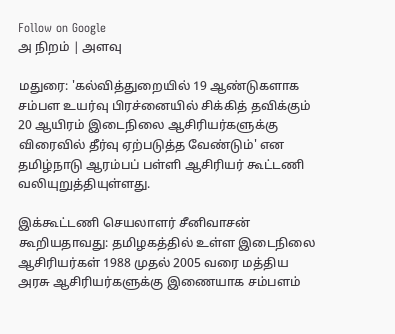Follow on Google
அ நிறம் | அளவு

மதுரை: 'கல்வித்துறையில் 19 ஆண்டுகளாக சம்பள உயர்வு பிரச்னையில் சிக்கித் தவிக்கும் 20 ஆயிரம் இடைநிலை ஆசிரியர்களுக்கு விரைவில் தீர்வு ஏற்படுத்த வேண்டும்' என தமிழ்நாடு ஆரம்பப் பள்ளி ஆசிரியர் கூட்டணி வலியுறுத்தியுள்ளது.

இக்கூட்டணி செயலாளர் சீனிவாசன் கூறியதாவது: தமிழகத்தில் உள்ள இடைநிலை ஆசிரியர்கள் 1988 முதல் 2005 வரை மத்திய அரசு ஆசிரியர்களுக்கு இணையாக சம்பளம்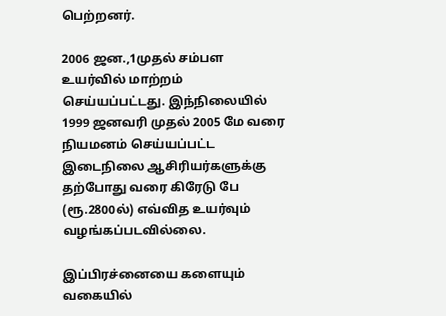பெற்றனர்.

2006 ஜன.,1முதல் சம்பள உயர்வில் மாற்றம் செய்யப்பட்டது. இந்நிலையில் 1999 ஜனவரி முதல் 2005 மே வரை நியமனம் செய்யப்பட்ட இடைநிலை ஆசிரியர்களுக்கு தற்போது வரை கிரேடு பே (ரூ.2800ல்) எவ்வித உயர்வும் வழங்கப்படவில்லை.

இப்பிரச்னையை களையும் வகையில்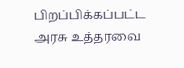பிறப்பிக்கப்பட்ட அரசு உத்தரவை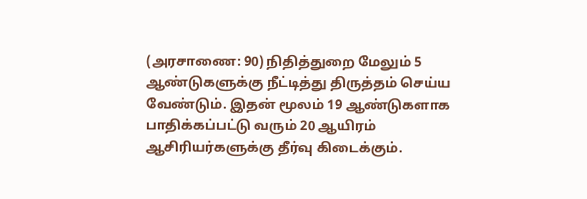(அரசாணை: 90) நிதித்துறை மேலும் 5 ஆண்டுகளுக்கு நீட்டித்து திருத்தம் செய்ய வேண்டும். இதன் மூலம் 19 ஆண்டுகளாக பாதிக்கப்பட்டு வரும் 20 ஆயிரம் ஆசிரியர்களுக்கு தீர்வு கிடைக்கும்.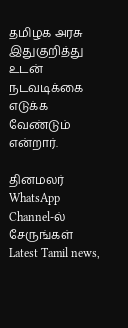தமிழக அரசு இதுகுறித்து உடன் நடவடிக்கை எடுக்க வேண்டும் என்றார்.

தினமலர் WhatsApp Channel-ல் சேருங்கள்
Latest Tamil news,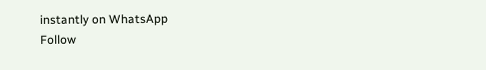instantly on WhatsApp
Follow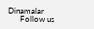Dinamalar
      Follow us